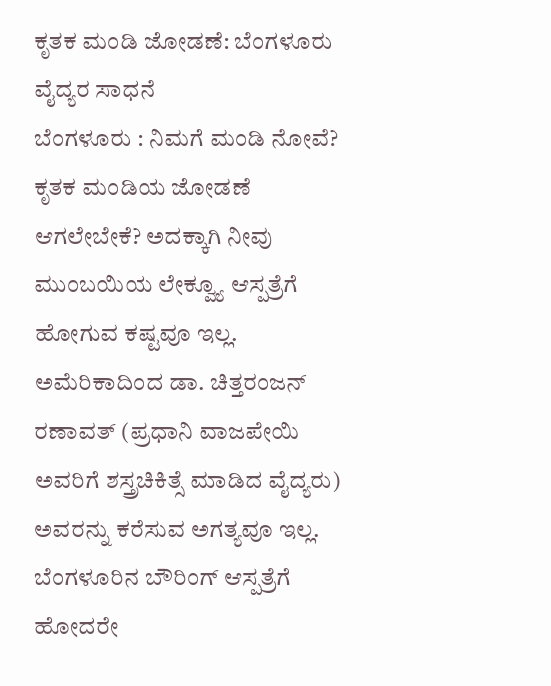ಕೃತಕ ಮಂಡಿ ಜೋಡಣೆ: ಬೆಂಗಳೂರು ವೈದ್ಯರ ಸಾಧನೆ
ಬೆಂಗಳೂರು : ನಿಮಗೆ ಮಂಡಿ ನೋವೆ? ಕೃತಕ ಮಂಡಿಯ ಜೋಡಣೆ ಆಗಲೇಬೇಕೆ? ಅದಕ್ಕಾಗಿ ನೀವು ಮುಂಬಯಿಯ ಲೇಕ್ವ್ಯೂ ಆಸ್ಪತ್ರೆಗೆ ಹೋಗುವ ಕಷ್ಟವೂ ಇಲ್ಲ. ಅಮೆರಿಕಾದಿಂದ ಡಾ. ಚಿತ್ತರಂಜನ್ ರಣಾವತ್ (ಪ್ರಧಾನಿ ವಾಜಪೇಯಿ ಅವರಿಗೆ ಶಸ್ತ್ರಚಿಕಿತ್ಸೆ ಮಾಡಿದ ವೈದ್ಯರು) ಅವರನ್ನು ಕರೆಸುವ ಅಗತ್ಯವೂ ಇಲ್ಲ. ಬೆಂಗಳೂರಿನ ಬೌರಿಂಗ್ ಆಸ್ಪತ್ರೆಗೆ ಹೋದರೇ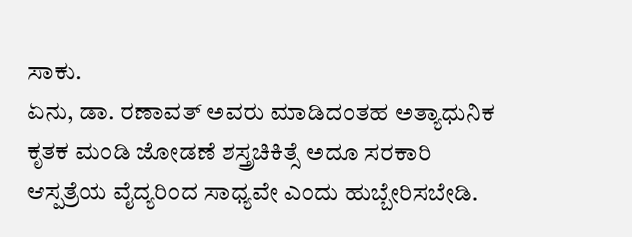ಸಾಕು.
ಏನು, ಡಾ. ರಣಾವತ್ ಅವರು ಮಾಡಿದಂತಹ ಅತ್ಯಾಧುನಿಕ ಕೃತಕ ಮಂಡಿ ಜೋಡಣೆ ಶಸ್ತ್ರಚಿಕಿತ್ಸೆ ಅದೂ ಸರಕಾರಿ ಆಸ್ಪತ್ರೆಯ ವೈದ್ಯರಿಂದ ಸಾಧ್ಯವೇ ಎಂದು ಹುಬ್ಬೇರಿಸಬೇಡಿ.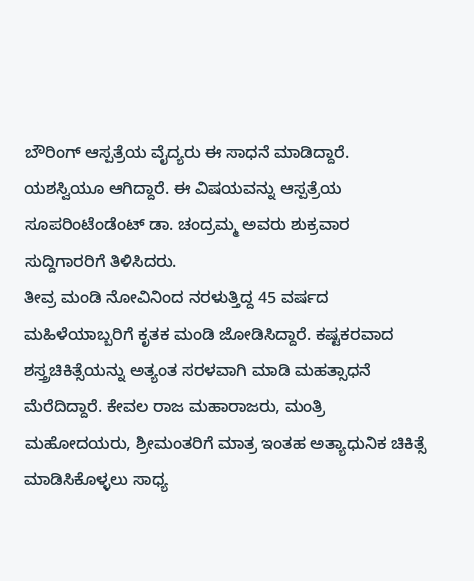ಬೌರಿಂಗ್ ಆಸ್ಪತ್ರೆಯ ವೈದ್ಯರು ಈ ಸಾಧನೆ ಮಾಡಿದ್ದಾರೆ. ಯಶಸ್ವಿಯೂ ಆಗಿದ್ದಾರೆ. ಈ ವಿಷಯವನ್ನು ಆಸ್ಪತ್ರೆಯ ಸೂಪರಿಂಟೆಂಡೆಂಟ್ ಡಾ. ಚಂದ್ರಮ್ಮ ಅವರು ಶುಕ್ರವಾರ ಸುದ್ದಿಗಾರರಿಗೆ ತಿಳಿಸಿದರು.
ತೀವ್ರ ಮಂಡಿ ನೋವಿನಿಂದ ನರಳುತ್ತಿದ್ದ 45 ವರ್ಷದ ಮಹಿಳೆಯಾಬ್ಬರಿಗೆ ಕೃತಕ ಮಂಡಿ ಜೋಡಿಸಿದ್ದಾರೆ. ಕಷ್ಟಕರವಾದ ಶಸ್ತ್ರಚಿಕಿತ್ಸೆಯನ್ನು ಅತ್ಯಂತ ಸರಳವಾಗಿ ಮಾಡಿ ಮಹತ್ಸಾಧನೆ ಮೆರೆದಿದ್ದಾರೆ. ಕೇವಲ ರಾಜ ಮಹಾರಾಜರು, ಮಂತ್ರಿ ಮಹೋದಯರು, ಶ್ರೀಮಂತರಿಗೆ ಮಾತ್ರ ಇಂತಹ ಅತ್ಯಾಧುನಿಕ ಚಿಕಿತ್ಸೆ ಮಾಡಿಸಿಕೊಳ್ಳಲು ಸಾಧ್ಯ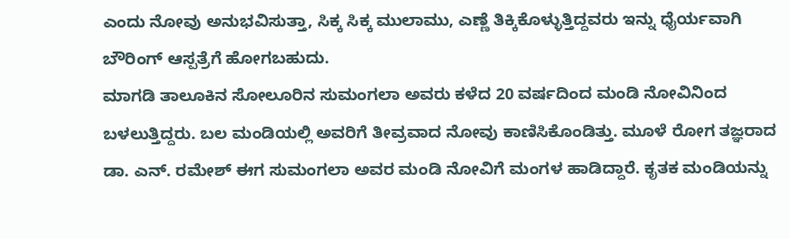ಎಂದು ನೋವು ಅನುಭವಿಸುತ್ತಾ, ಸಿಕ್ಕ ಸಿಕ್ಕ ಮುಲಾಮು, ಎಣ್ಣೆ ತಿಕ್ಕಿಕೊಳ್ಳುತ್ತಿದ್ದವರು ಇನ್ನು ಧೈರ್ಯವಾಗಿ ಬೌರಿಂಗ್ ಆಸ್ಪತ್ರೆಗೆ ಹೋಗಬಹುದು.
ಮಾಗಡಿ ತಾಲೂಕಿನ ಸೋಲೂರಿನ ಸುಮಂಗಲಾ ಅವರು ಕಳೆದ 20 ವರ್ಷದಿಂದ ಮಂಡಿ ನೋವಿನಿಂದ ಬಳಲುತ್ತಿದ್ದರು. ಬಲ ಮಂಡಿಯಲ್ಲಿ ಅವರಿಗೆ ತೀವ್ರವಾದ ನೋವು ಕಾಣಿಸಿಕೊಂಡಿತ್ತು. ಮೂಳೆ ರೋಗ ತಜ್ಞರಾದ ಡಾ. ಎನ್. ರಮೇಶ್ ಈಗ ಸುಮಂಗಲಾ ಅವರ ಮಂಡಿ ನೋವಿಗೆ ಮಂಗಳ ಹಾಡಿದ್ದಾರೆ. ಕೃತಕ ಮಂಡಿಯನ್ನು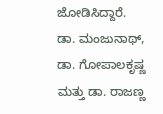ಜೋಡಿಸಿದ್ದಾರೆ.
ಡಾ. ಮಂಜುನಾಥ್, ಡಾ. ಗೋಪಾಲಕೃಷ್ಣ ಮತ್ತು ಡಾ. ರಾಜಣ್ಣ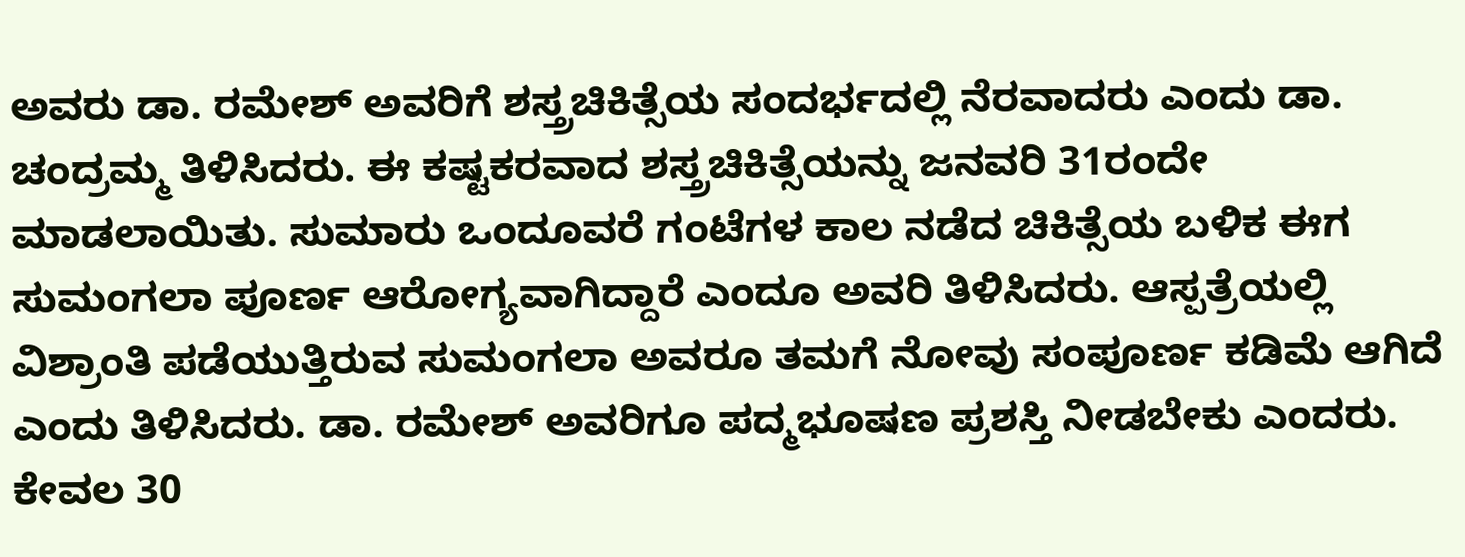ಅವರು ಡಾ. ರಮೇಶ್ ಅವರಿಗೆ ಶಸ್ತ್ರಚಿಕಿತ್ಸೆಯ ಸಂದರ್ಭದಲ್ಲಿ ನೆರವಾದರು ಎಂದು ಡಾ. ಚಂದ್ರಮ್ಮ ತಿಳಿಸಿದರು. ಈ ಕಷ್ಟಕರವಾದ ಶಸ್ತ್ರಚಿಕಿತ್ಸೆಯನ್ನು ಜನವರಿ 31ರಂದೇ ಮಾಡಲಾಯಿತು. ಸುಮಾರು ಒಂದೂವರೆ ಗಂಟೆಗಳ ಕಾಲ ನಡೆದ ಚಿಕಿತ್ಸೆಯ ಬಳಿಕ ಈಗ ಸುಮಂಗಲಾ ಪೂರ್ಣ ಆರೋಗ್ಯವಾಗಿದ್ದಾರೆ ಎಂದೂ ಅವರಿ ತಿಳಿಸಿದರು. ಆಸ್ಪತ್ರೆಯಲ್ಲಿ ವಿಶ್ರಾಂತಿ ಪಡೆಯುತ್ತಿರುವ ಸುಮಂಗಲಾ ಅವರೂ ತಮಗೆ ನೋವು ಸಂಪೂರ್ಣ ಕಡಿಮೆ ಆಗಿದೆ ಎಂದು ತಿಳಿಸಿದರು. ಡಾ. ರಮೇಶ್ ಅವರಿಗೂ ಪದ್ಮಭೂಷಣ ಪ್ರಶಸ್ತಿ ನೀಡಬೇಕು ಎಂದರು.
ಕೇವಲ 30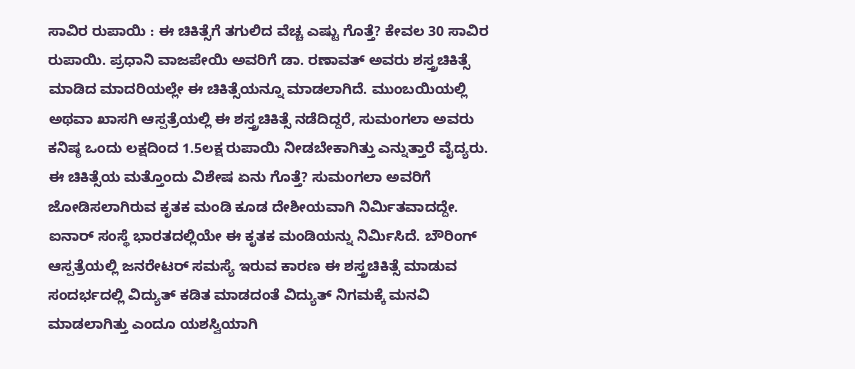ಸಾವಿರ ರುಪಾಯಿ : ಈ ಚಿಕಿತ್ಸೆಗೆ ತಗುಲಿದ ವೆಚ್ಚ ಎಷ್ಟು ಗೊತ್ತೆ? ಕೇವಲ 30 ಸಾವಿರ ರುಪಾಯಿ. ಪ್ರಧಾನಿ ವಾಜಪೇಯಿ ಅವರಿಗೆ ಡಾ. ರಣಾವತ್ ಅವರು ಶಸ್ತ್ರಚಿಕಿತ್ಸೆ ಮಾಡಿದ ಮಾದರಿಯಲ್ಲೇ ಈ ಚಿಕಿತ್ಸೆಯನ್ನೂ ಮಾಡಲಾಗಿದೆ. ಮುಂಬಯಿಯಲ್ಲಿ ಅಥವಾ ಖಾಸಗಿ ಆಸ್ಪತ್ರೆಯಲ್ಲಿ ಈ ಶಸ್ತ್ರಚಿಕಿತ್ಸೆ ನಡೆದಿದ್ದರೆ, ಸುಮಂಗಲಾ ಅವರು ಕನಿಷ್ಠ ಒಂದು ಲಕ್ಷದಿಂದ 1.5ಲಕ್ಷ ರುಪಾಯಿ ನೀಡಬೇಕಾಗಿತ್ತು ಎನ್ನುತ್ತಾರೆ ವೈದ್ಯರು.
ಈ ಚಿಕಿತ್ಸೆಯ ಮತ್ತೊಂದು ವಿಶೇಷ ಏನು ಗೊತ್ತೆ? ಸುಮಂಗಲಾ ಅವರಿಗೆ ಜೋಡಿಸಲಾಗಿರುವ ಕೃತಕ ಮಂಡಿ ಕೂಡ ದೇಶೀಯವಾಗಿ ನಿರ್ಮಿತವಾದದ್ದೇ. ಐನಾರ್ ಸಂಸ್ಥೆ ಭಾರತದಲ್ಲಿಯೇ ಈ ಕೃತಕ ಮಂಡಿಯನ್ನು ನಿರ್ಮಿಸಿದೆ. ಬೌರಿಂಗ್ ಆಸ್ಪತ್ರೆಯಲ್ಲಿ ಜನರೇಟರ್ ಸಮಸ್ಯೆ ಇರುವ ಕಾರಣ ಈ ಶಸ್ತ್ರಚಿಕಿತ್ಸೆ ಮಾಡುವ ಸಂದರ್ಭದಲ್ಲಿ ವಿದ್ಯುತ್ ಕಡಿತ ಮಾಡದಂತೆ ವಿದ್ಯುತ್ ನಿಗಮಕ್ಕೆ ಮನವಿ ಮಾಡಲಾಗಿತ್ತು ಎಂದೂ ಯಶಸ್ವಿಯಾಗಿ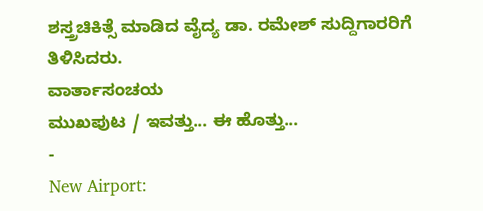ಶಸ್ತ್ರಚಿಕಿತ್ಸೆ ಮಾಡಿದ ವೈದ್ಯ ಡಾ. ರಮೇಶ್ ಸುದ್ದಿಗಾರರಿಗೆ ತಿಳಿಸಿದರು.
ವಾರ್ತಾಸಂಚಯ
ಮುಖಪುಟ / ಇವತ್ತು... ಈ ಹೊತ್ತು...
-
New Airport: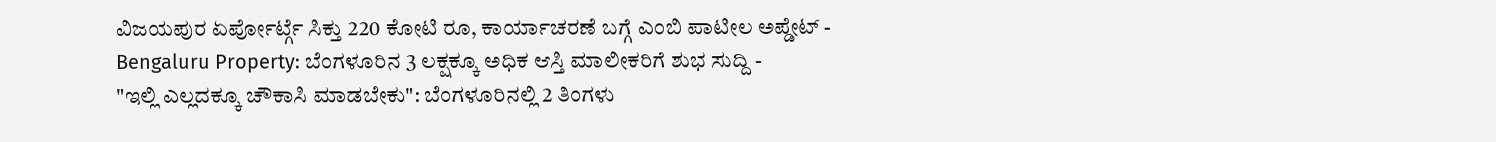ವಿಜಯಪುರ ಏರ್ಪೋರ್ಟ್ಗೆ ಸಿಕ್ತು 220 ಕೋಟಿ ರೂ, ಕಾರ್ಯಾಚರಣೆ ಬಗ್ಗೆ ಎಂಬಿ ಪಾಟೀಲ ಅಪ್ಡೇಟ್ -
Bengaluru Property: ಬೆಂಗಳೂರಿನ 3 ಲಕ್ಷಕ್ಕೂ ಅಧಿಕ ಆಸ್ತಿ ಮಾಲೀಕರಿಗೆ ಶುಭ ಸುದ್ದಿ -
"ಇಲ್ಲಿ ಎಲ್ಲದಕ್ಕೂ ಚೌಕಾಸಿ ಮಾಡಬೇಕು": ಬೆಂಗಳೂರಿನಲ್ಲಿ 2 ತಿಂಗಳು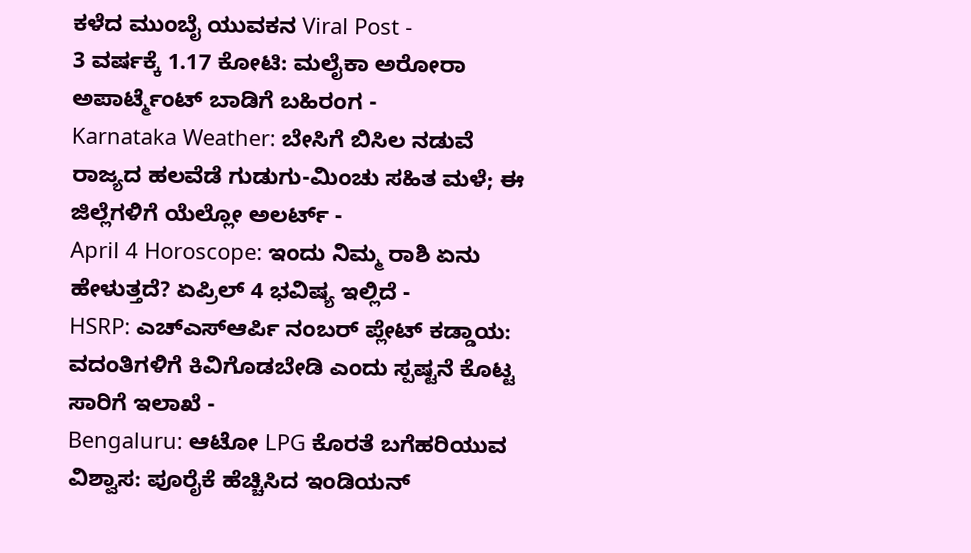ಕಳೆದ ಮುಂಬೈ ಯುವಕನ Viral Post -
3 ವರ್ಷಕ್ಕೆ 1.17 ಕೋಟಿ: ಮಲೈಕಾ ಅರೋರಾ ಅಪಾರ್ಟ್ಮೆಂಟ್ ಬಾಡಿಗೆ ಬಹಿರಂಗ -
Karnataka Weather: ಬೇಸಿಗೆ ಬಿಸಿಲ ನಡುವೆ ರಾಜ್ಯದ ಹಲವೆಡೆ ಗುಡುಗು-ಮಿಂಚು ಸಹಿತ ಮಳೆ; ಈ ಜಿಲ್ಲೆಗಳಿಗೆ ಯೆಲ್ಲೋ ಅಲರ್ಟ್ -
April 4 Horoscope: ಇಂದು ನಿಮ್ಮ ರಾಶಿ ಏನು ಹೇಳುತ್ತದೆ? ಏಪ್ರಿಲ್ 4 ಭವಿಷ್ಯ ಇಲ್ಲಿದೆ -
HSRP: ಎಚ್ಎಸ್ಆರ್ಪಿ ನಂಬರ್ ಪ್ಲೇಟ್ ಕಡ್ಡಾಯ: ವದಂತಿಗಳಿಗೆ ಕಿವಿಗೊಡಬೇಡಿ ಎಂದು ಸ್ಪಷ್ಟನೆ ಕೊಟ್ಟ ಸಾರಿಗೆ ಇಲಾಖೆ -
Bengaluru: ಆಟೋ LPG ಕೊರತೆ ಬಗೆಹರಿಯುವ ವಿಶ್ವಾಸ: ಪೂರೈಕೆ ಹೆಚ್ಚಿಸಿದ ಇಂಡಿಯನ್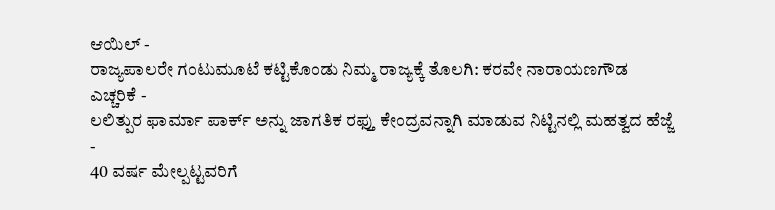ಆಯಿಲ್ -
ರಾಜ್ಯಪಾಲರೇ ಗಂಟುಮೂಟೆ ಕಟ್ಟಿಕೊಂಡು ನಿಮ್ಮ ರಾಜ್ಯಕ್ಕೆ ತೊಲಗಿ: ಕರವೇ ನಾರಾಯಣಗೌಡ ಎಚ್ಚರಿಕೆ -
ಲಲಿತ್ಪುರ ಫಾರ್ಮಾ ಪಾರ್ಕ್ ಅನ್ನು ಜಾಗತಿಕ ರಫ್ತು ಕೇಂದ್ರವನ್ನಾಗಿ ಮಾಡುವ ನಿಟ್ಟಿನಲ್ಲಿ ಮಹತ್ವದ ಹೆಜ್ಜೆ -
40 ವರ್ಷ ಮೇಲ್ಪಟ್ಟವರಿಗೆ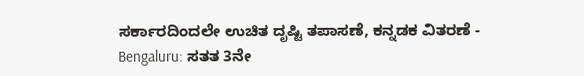ಸರ್ಕಾರದಿಂದಲೇ ಉಚಿತ ದೃಷ್ಟಿ ತಪಾಸಣೆ, ಕನ್ನಡಕ ವಿತರಣೆ -
Bengaluru: ಸತತ 3ನೇ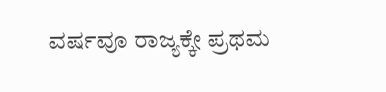ವರ್ಷವೂ ರಾಜ್ಯಕ್ಕೇ ಪ್ರಥಮ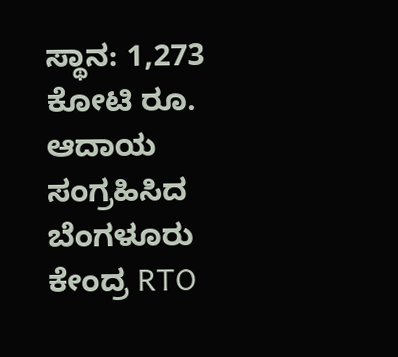ಸ್ಥಾನ: 1,273 ಕೋಟಿ ರೂ. ಆದಾಯ ಸಂಗ್ರಹಿಸಿದ ಬೆಂಗಳೂರು ಕೇಂದ್ರ RTO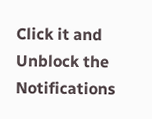Click it and Unblock the Notifications